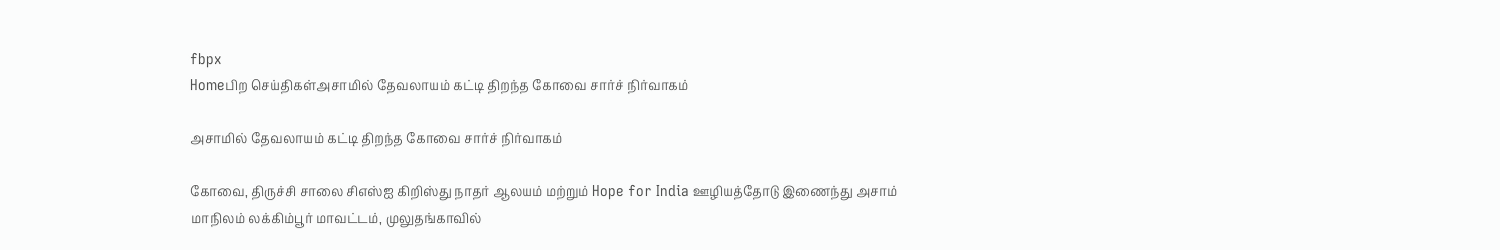fbpx
Homeபிற செய்திகள்அசாமில் தேவலாயம் கட்டி திறந்த கோவை சார்ச் நிர்வாகம்

அசாமில் தேவலாயம் கட்டி திறந்த கோவை சார்ச் நிர்வாகம்

கோவை, திருச்சி சாலை சிஎஸ்ஐ கிறிஸ்து நாதர் ஆலயம் மற்றும் Hope for India ஊழியத்தோடு இணைந்து அசாம் மாநிலம் லக்கிம்பூர் மாவட்டம், முலுதங்காவில்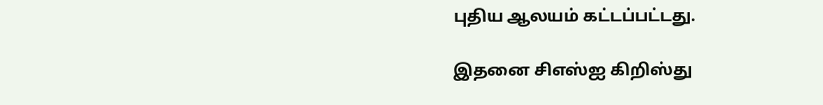புதிய ஆலயம் கட்டப்பட்டது.

இதனை சிஎஸ்ஐ கிறிஸ்து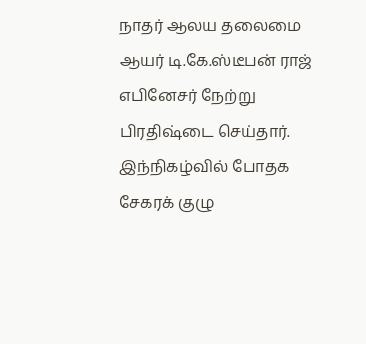நாதர் ஆலய தலைமை ஆயர் டி.கே.ஸ்டீபன் ராஜ் எபினேசர் நேற்று பிரதிஷ்டை செய்தார். இந்நிகழ்வில் போதக சேகரக் குழு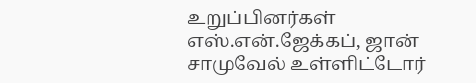உறுப்பினர்கள் எஸ்.என்.ஜேக்கப், ஜான் சாமுவேல் உள்ளிட்டோர்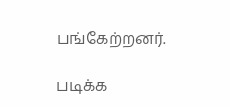பங்கேற்றனர்.

படிக்க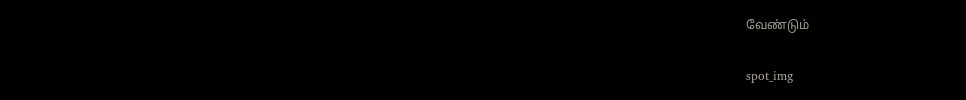வேண்டும்

spot_img